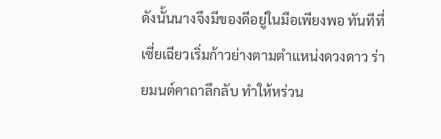ดังนั้นนางจึงมีของดีอยู่ในมือเพียงพอ ทันทีที่เซี่ยเฉียวเริ่มก้าวย่างตามตำแหน่งดวงดาว ร่ายมนต์คาถาลึกลับ ทำให้หร่วน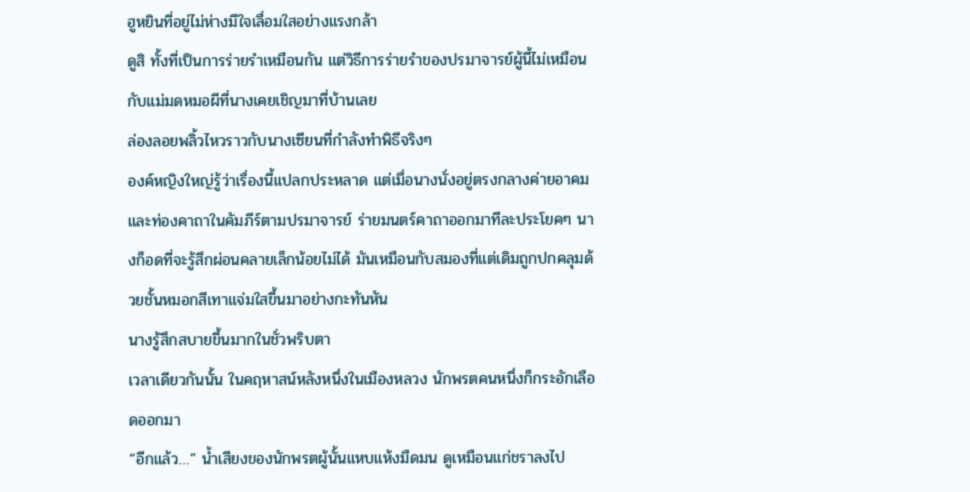ฮูหยินที่อยู่ไม่ห่างมีใจเลื่อมใสอย่างแรงกล้า
ดูสิ ทั้งที่เป็นการร่ายรำเหมือนกัน แต่วิธีการร่ายรำของปรมาจารย์ผู้นี้ไม่เหมือนกับแม่มดหมอผีที่นางเคยเชิญมาที่บ้านเลย
ล่องลอยพลิ้วไหวราวกับนางเซียนที่กำลังทำพิธีจริงๆ
องค์หญิงใหญ่รู้ว่าเรื่องนี้แปลกประหลาด แต่เมื่อนางนั่งอยู่ตรงกลางค่ายอาคม และท่องคาถาในคัมภีร์ตามปรมาจารย์ ร่ายมนตร์คาถาออกมาทีละประโยคๆ นางก็อดที่จะรู้สึกผ่อนคลายเล็กน้อยไม่ได้ มันเหมือนกับสมองที่แต่เดิมถูกปกคลุมด้วยชั้นหมอกสีเทาแจ่มใสขึ้นมาอย่างกะทันหัน
นางรู้สึกสบายขึ้นมากในชั่วพริบตา
เวลาเดียวกันนั้น ในคฤหาสน์หลังหนึ่งในเมืองหลวง นักพรตคนหนึ่งก็กระอักเลือดออกมา
“อีกแล้ว…” น้ำเสียงของนักพรตผู้นั้นแหบแห้งมืดมน ดูเหมือนแก่ชราลงไป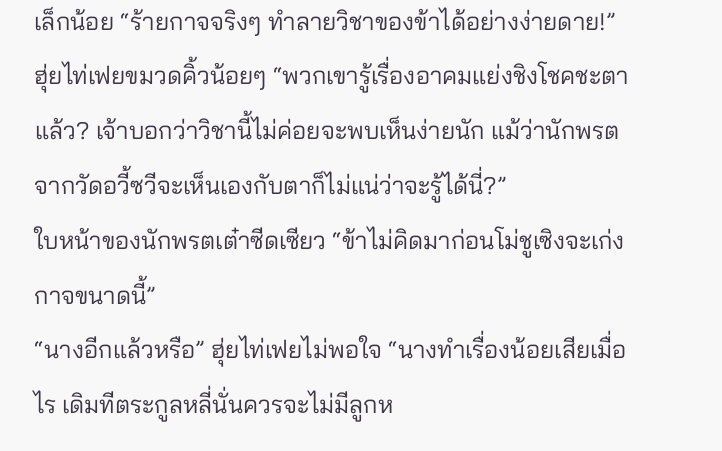เล็กน้อย “ร้ายกาจจริงๆ ทำลายวิชาของข้าได้อย่างง่ายดาย!”
ฮุ่ยไท่เฟยขมวดคิ้วน้อยๆ “พวกเขารู้เรื่องอาคมแย่งชิงโชคชะตาแล้ว? เจ้าบอกว่าวิชานี้ไม่ค่อยจะพบเห็นง่ายนัก แม้ว่านักพรตจากวัดอวี้ซวีจะเห็นเองกับตาก็ไม่แน่ว่าจะรู้ได้นี่?”
ใบหน้าของนักพรตเต๋าซีดเซียว “ข้าไม่คิดมาก่อนโม่ชูเซิงจะเก่งกาจขนาดนี้”
“นางอีกแล้วหรือ” ฮุ่ยไท่เฟยไม่พอใจ “นางทำเรื่องน้อยเสียเมื่อไร เดิมทีตระกูลหลี่นั่นควรจะไม่มีลูกห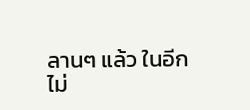ลานๆ แล้ว ในอีกไม่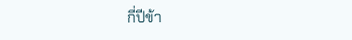กี่ปีข้า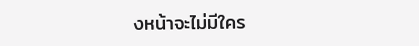งหน้าจะไม่มีใคร